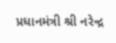પ્રધાનમંત્રી શ્રી નરેન્દ્ર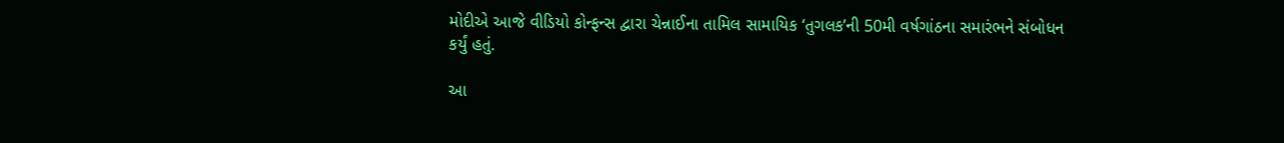મોદીએ આજે વીડિયો કોન્ફન્સ દ્વારા ચેન્નાઈના તામિલ સામાયિક ‘તુગલક’ની 50મી વર્ષગાંઠના સમારંભને સંબોધન કર્યું હતું.

આ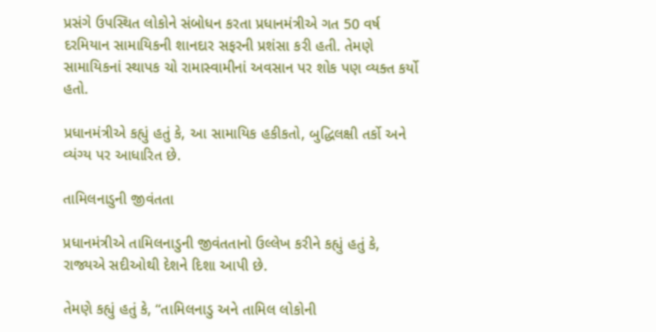પ્રસંગે ઉપસ્થિત લોકોને સંબોધન કરતા પ્રધાનમંત્રીએ ગત 50 વર્ષ દરમિયાન સામાયિકની શાનદાર સફરની પ્રશંસા કરી હતી. તેમણે સામાયિકનાં સ્થાપક ચો રામાસ્વામીનાં અવસાન પર શોક પણ વ્યક્ત કર્યો હતો.

પ્રધાનમંત્રીએ કહ્યું હતું કે, આ સામાયિક હકીકતો, બુદ્ધિલક્ષી તર્કો અને વ્યંગ્ય પર આધારિત છે.

તામિલનાડુની જીવંતતા

પ્રધાનમંત્રીએ તામિલનાડુની જીવંતતાનો ઉલ્લેખ કરીને કહ્યું હતું કે, રાજ્યએ સદીઓથી દેશને દિશા આપી છે.

તેમણે કહ્યું હતું કે, “તામિલનાડુ અને તામિલ લોકોની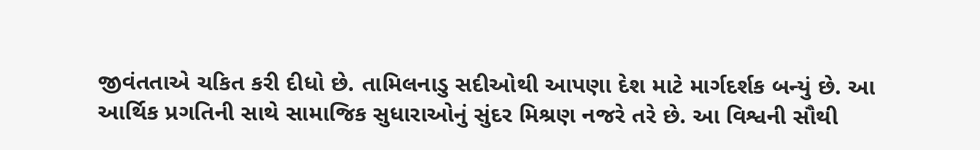જીવંતતાએ ચકિત કરી દીધો છે. તામિલનાડુ સદીઓથી આપણા દેશ માટે માર્ગદર્શક બન્યું છે. આ આર્થિક પ્રગતિની સાથે સામાજિક સુધારાઓનું સુંદર મિશ્રણ નજરે તરે છે. આ વિશ્વની સૌથી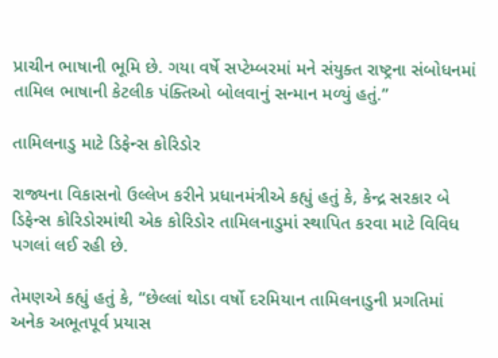પ્રાચીન ભાષાની ભૂમિ છે. ગયા વર્ષે સપ્ટેમ્બરમાં મને સંયુક્ત રાષ્ટ્રના સંબોધનમાં તામિલ ભાષાની કેટલીક પંક્તિઓ બોલવાનું સન્માન મળ્યું હતું.”

તામિલનાડુ માટે ડિફેન્સ કોરિડોર

રાજ્યના વિકાસનો ઉલ્લેખ કરીને પ્રધાનમંત્રીએ કહ્યું હતું કે, કેન્દ્ર સરકાર બે ડિફેન્સ કોરિડોરમાંથી એક કોરિડોર તામિલનાડુમાં સ્થાપિત કરવા માટે વિવિધ પગલાં લઈ રહી છે.

તેમણએ કહ્યું હતું કે, “છેલ્લાં થોડા વર્ષો દરમિયાન તામિલનાડુની પ્રગતિમાં અનેક અભૂતપૂર્વ પ્રયાસ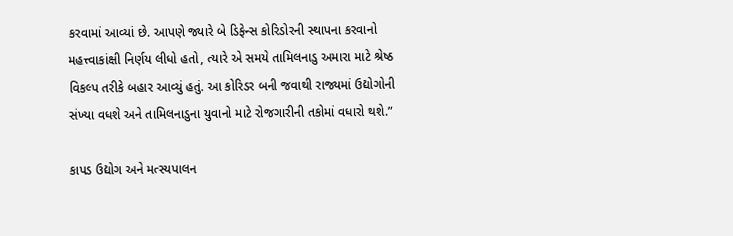કરવામાં આવ્યાં છે. આપણે જ્યારે બે ડિફેન્સ કોરિડોરની સ્થાપના કરવાનો મહત્ત્વાકાંક્ષી નિર્ણય લીધો હતો, ત્યારે એ સમયે તામિલનાડુ અમારા માટે શ્રેષ્ઠ વિકલ્પ તરીકે બહાર આવ્યું હતું. આ કોરિડર બની જવાથી રાજ્યમાં ઉદ્યોગોની સંખ્યા વધશે અને તામિલનાડુના યુવાનો માટે રોજગારીની તકોમાં વધારો થશે.”

કાપડ ઉદ્યોગ અને મત્સ્યપાલન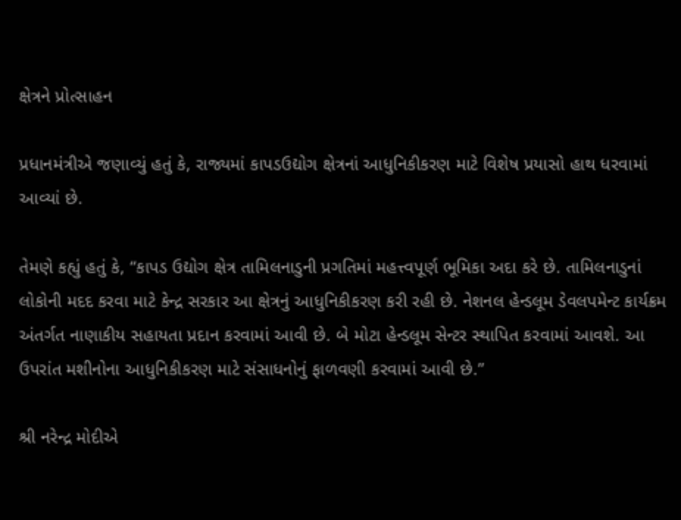ક્ષેત્રને પ્રોત્સાહન

પ્રધાનમંત્રીએ જણાવ્યું હતું કે, રાજ્યમાં કાપડઉદ્યોગ ક્ષેત્રનાં આધુનિકીકરણ માટે વિશેષ પ્રયાસો હાથ ધરવામાં આવ્યાં છે.

તેમણે કહ્યું હતું કે, “કાપડ ઉદ્યોગ ક્ષેત્ર તામિલનાડુની પ્રગતિમાં મહત્ત્વપૂર્ણ ભૂમિકા અદા કરે છે. તામિલનાડુનાં લોકોની મદદ કરવા માટે કેન્દ્ર સરકાર આ ક્ષેત્રનું આધુનિકીકરણ કરી રહી છે. નેશનલ હેન્ડલૂમ ડેવલપમેન્ટ કાર્યક્રમ અંતર્ગત નાણાકીય સહાયતા પ્રદાન કરવામાં આવી છે. બે મોટા હેન્ડલૂમ સેન્ટર સ્થાપિત કરવામાં આવશે. આ ઉપરાંત મશીનોના આધુનિકીકરણ માટે સંસાધનોનું ફાળવણી કરવામાં આવી છે.”

શ્રી નરેન્દ્ર મોદીએ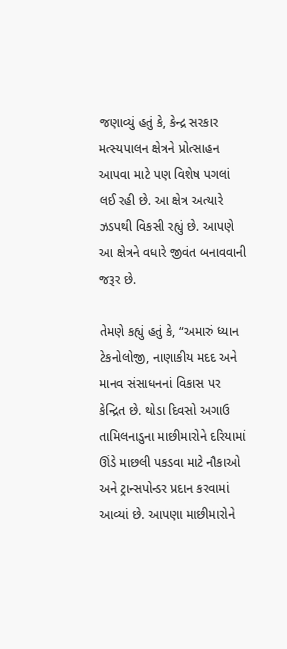જણાવ્યું હતું કે, કેન્દ્ર સરકાર મત્સ્યપાલન ક્ષેત્રને પ્રોત્સાહન આપવા માટે પણ વિશેષ પગલાં લઈ રહી છે. આ ક્ષેત્ર અત્યારે ઝડપથી વિકસી રહ્યું છે. આપણે આ ક્ષેત્રને વધારે જીવંત બનાવવાની જરૂર છે.

તેમણે કહ્યું હતું કે, “અમારું ધ્યાન ટેકનોલોજી, નાણાકીય મદદ અને માનવ સંસાધનનાં વિકાસ પર કેન્દ્રિત છે. થોડા દિવસો અગાઉ તામિલનાડુના માછીમારોને દરિયામાં ઊંડે માછલી પકડવા માટે નૌકાઓ અને ટ્રાન્સપોન્ડર પ્રદાન કરવામાં આવ્યાં છે. આપણા માછીમારોને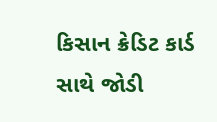કિસાન ક્રેડિટ કાર્ડ સાથે જોડી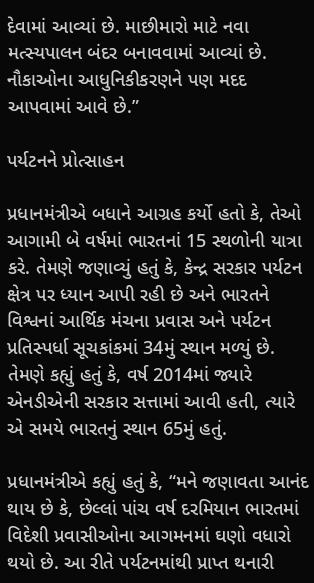દેવામાં આવ્યાં છે. માછીમારો માટે નવા મત્સ્યપાલન બંદર બનાવવામાં આવ્યાં છે. નૌકાઓના આધુનિકીકરણને પણ મદદ આપવામાં આવે છે.”

પર્યટનને પ્રોત્સાહન

પ્રધાનમંત્રીએ બધાને આગ્રહ કર્યો હતો કે, તેઓ આગામી બે વર્ષમાં ભારતનાં 15 સ્થળોની યાત્રા કરે. તેમણે જણાવ્યું હતું કે, કેન્દ્ર સરકાર પર્યટન ક્ષેત્ર પર ધ્યાન આપી રહી છે અને ભારતને વિશ્વનાં આર્થિક મંચના પ્રવાસ અને પર્યટન પ્રતિસ્પર્ધા સૂચકાંકમાં 34મું સ્થાન મળ્યું છે. તેમણે કહ્યું હતું કે, વર્ષ 2014માં જ્યારે એનડીએની સરકાર સત્તામાં આવી હતી, ત્યારે એ સમયે ભારતનું સ્થાન 65મું હતું.

પ્રધાનમંત્રીએ કહ્યું હતું કે, “મને જણાવતા આનંદ થાય છે કે, છેલ્લાં પાંચ વર્ષ દરમિયાન ભારતમાં વિદેશી પ્રવાસીઓના આગમનમાં ઘણો વધારો થયો છે. આ રીતે પર્યટનમાંથી પ્રાપ્ત થનારી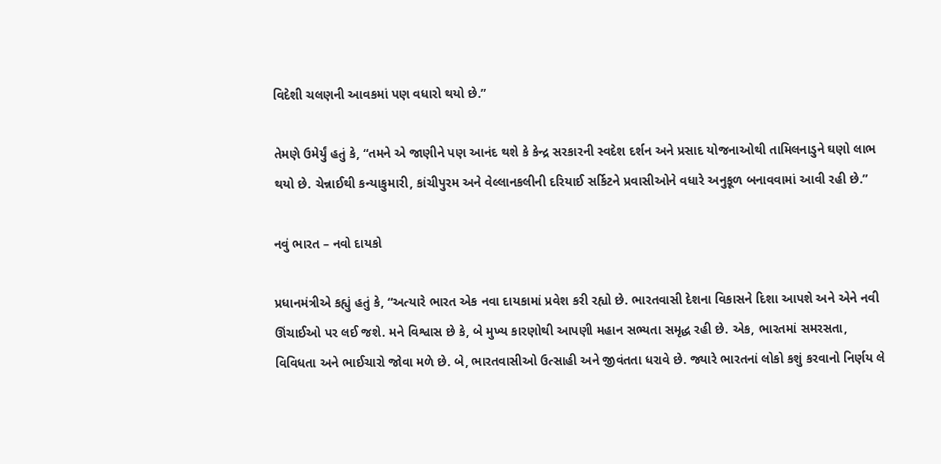વિદેશી ચલણની આવકમાં પણ વધારો થયો છે.”

તેમણે ઉમેર્યું હતું કે, “તમને એ જાણીને પણ આનંદ થશે કે કેન્દ્ર સરકારની સ્વદેશ દર્શન અને પ્રસાદ યોજનાઓથી તામિલનાડુને ઘણો લાભ થયો છે. ચેન્નાઈથી કન્યાકુમારી, કાંચીપુરમ અને વેલ્લાનકલીની દરિયાઈ સર્કિટને પ્રવાસીઓને વધારે અનુકૂળ બનાવવામાં આવી રહી છે.”

નવું ભારત – નવો દાયકો

પ્રધાનમંત્રીએ કહ્યું હતું કે, “અત્યારે ભારત એક નવા દાયકામાં પ્રવેશ કરી રહ્યો છે. ભારતવાસી દેશના વિકાસને દિશા આપશે અને એને નવી ઊંચાઈઓ પર લઈ જશે. મને વિશ્વાસ છે કે, બે મુખ્ય કારણોથી આપણી મહાન સભ્યતા સમૃદ્ધ રહી છે. એક, ભારતમાં સમરસતા, વિવિધતા અને ભાઈચારો જોવા મળે છે. બે, ભારતવાસીઓ ઉત્સાહી અને જીવંતતા ધરાવે છે. જ્યારે ભારતનાં લોકો કશું કરવાનો નિર્ણય લે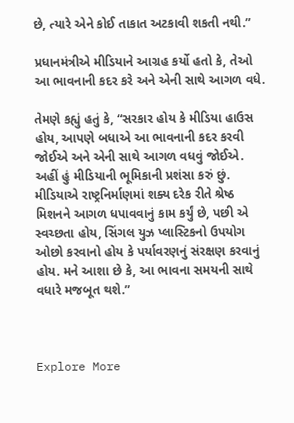છે, ત્યારે એને કોઈ તાકાત અટકાવી શકતી નથી.”

પ્રધાનમંત્રીએ મીડિયાને આગ્રહ કર્યો હતો કે, તેઓ આ ભાવનાની કદર કરે અને એની સાથે આગળ વધે.

તેમણે કહ્યું હતું કે, “સરકાર હોય કે મીડિયા હાઉસ હોય, આપણે બધાએ આ ભાવનાની કદર કરવી જોઈએ અને એની સાથે આગળ વધવું જોઈએ. અહીં હું મીડિયાની ભૂમિકાની પ્રશંસા કરું છું. મીડિયાએ રાષ્ટ્રનિર્માણમાં શક્ય દરેક રીતે શ્રેષ્ઠ મિશનને આગળ ધપાવવાનું કામ કર્યું છે, પછી એ સ્વચ્છતા હોય, સિંગલ યુઝ પ્લાસ્ટિકનો ઉપયોગ ઓછો કરવાનો હોય કે પર્યાવરણનું સંરક્ષણ કરવાનું હોય. મને આશા છે કે, આ ભાવના સમયની સાથે વધારે મજબૂત થશે.”



Explore More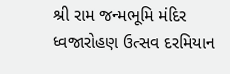શ્રી રામ જન્મભૂમિ મંદિર ધ્વજારોહણ ઉત્સવ દરમિયાન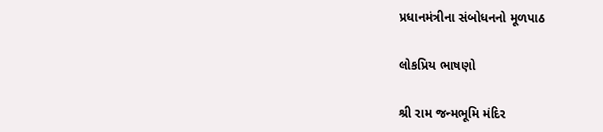પ્રધાનમંત્રીના સંબોધનનો મૂળપાઠ

લોકપ્રિય ભાષણો

શ્રી રામ જન્મભૂમિ મંદિર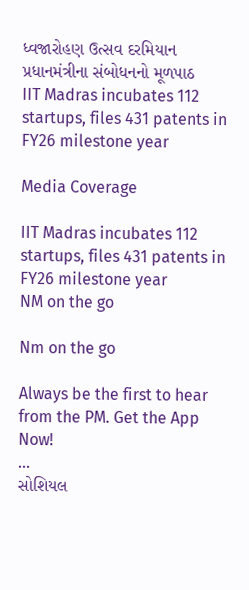ધ્વજારોહણ ઉત્સવ દરમિયાન પ્રધાનમંત્રીના સંબોધનનો મૂળપાઠ
IIT Madras incubates 112 startups, files 431 patents in FY26 milestone year

Media Coverage

IIT Madras incubates 112 startups, files 431 patents in FY26 milestone year
NM on the go

Nm on the go

Always be the first to hear from the PM. Get the App Now!
...
સોશિયલ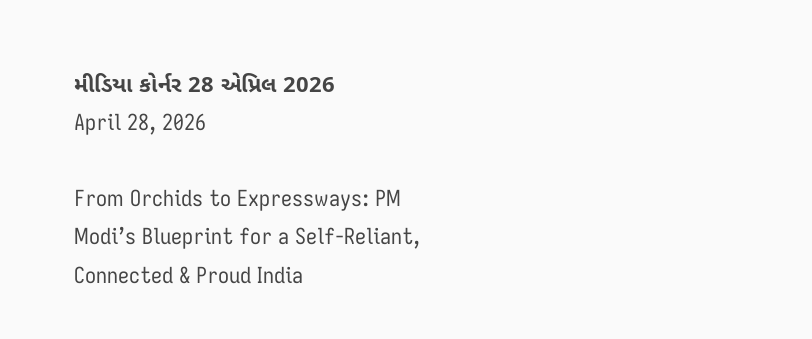મીડિયા કોર્નર 28 એપ્રિલ 2026
April 28, 2026

From Orchids to Expressways: PM Modi’s Blueprint for a Self-Reliant, Connected & Proud India